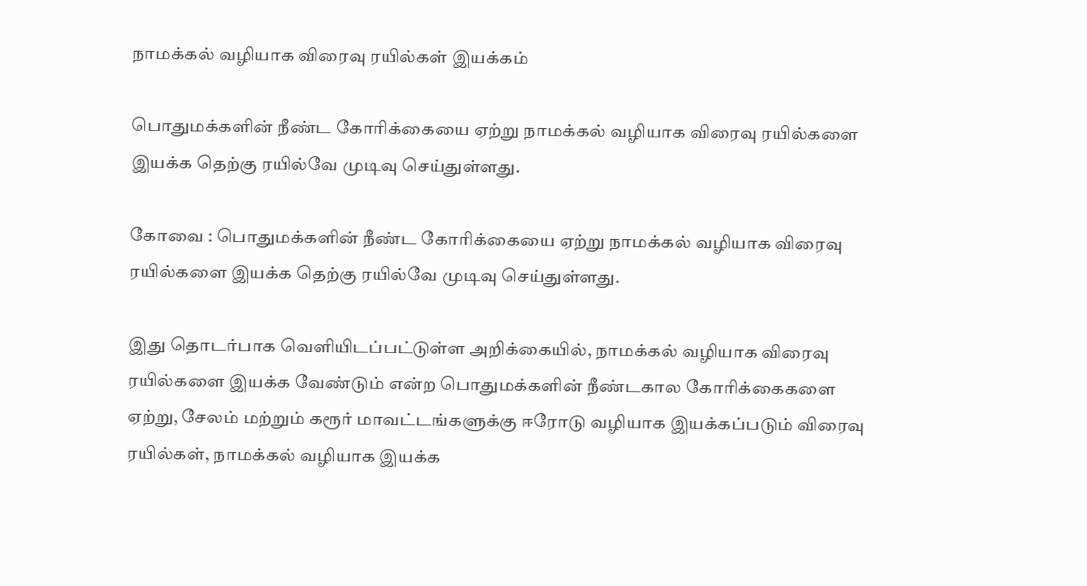நாமக்கல் வழியாக விரைவு ரயில்கள் இயக்கம்

பொதுமக்களின் நீண்ட கோரிக்கையை ஏற்று நாமக்கல் வழியாக விரைவு ரயில்களை இயக்க தெற்கு ரயில்வே முடிவு செய்துள்ளது.

கோவை : பொதுமக்களின் நீண்ட கோரிக்கையை ஏற்று நாமக்கல் வழியாக விரைவு ரயில்களை இயக்க தெற்கு ரயில்வே முடிவு செய்துள்ளது.

இது தொடர்பாக வெளியிடப்பட்டுள்ள அறிக்கையில், நாமக்கல் வழியாக விரைவு ரயில்களை இயக்க வேண்டும் என்ற பொதுமக்களின் நீண்டகால கோரிக்கைகளை ஏற்று, சேலம் மற்றும் கரூர் மாவட்டங்களுக்கு ஈரோடு வழியாக இயக்கப்படும் விரைவு ரயில்கள், நாமக்கல் வழியாக இயக்க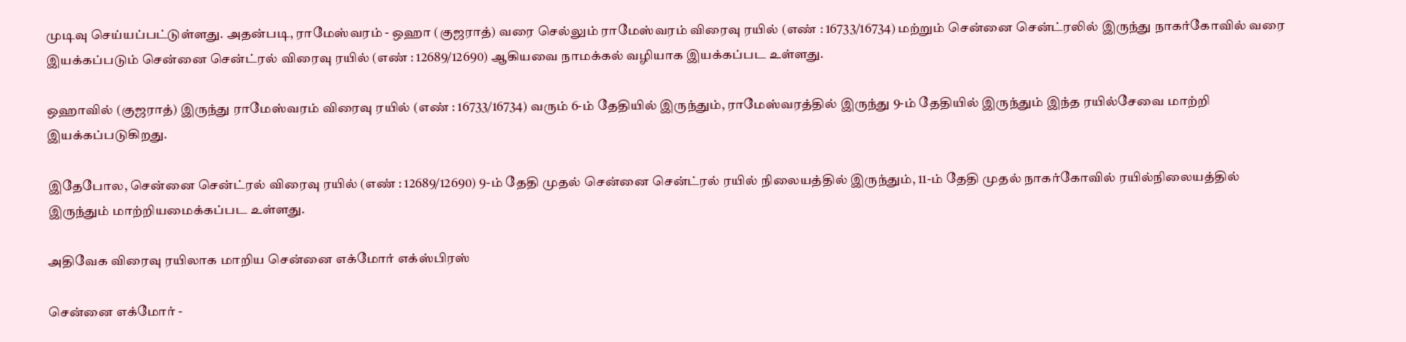முடிவு செய்யப்பட்டுள்ளது. அதன்படி, ராமேஸ்வரம் - ஒஹா (குஜராத்) வரை செல்லும் ராமேஸ்வரம் விரைவு ரயில் (எண் : 16733/16734) மற்றும் சென்னை சென்ட்ரலில் இருந்து நாகர்கோவில் வரை இயக்கப்படும் சென்னை சென்ட்ரல் விரைவு ரயில் (எண் : 12689/12690) ஆகியவை நாமக்கல் வழியாக இயக்கப்பட உள்ளது.

ஒஹாவில் (குஜராத்) இருந்து ராமேஸ்வரம் விரைவு ரயில் (எண் : 16733/16734) வரும் 6-ம் தேதியில் இருந்தும், ராமேஸ்வரத்தில் இருந்து 9-ம் தேதியில் இருந்தும் இந்த ரயில்சேவை மாற்றி இயக்கப்படுகிறது.

இதேபோல, சென்னை சென்ட்ரல் விரைவு ரயில் (எண் : 12689/12690) 9-ம் தேதி முதல் சென்னை சென்ட்ரல் ரயில் நிலையத்தில் இருந்தும், 11-ம் தேதி முதல் நாகர்கோவில் ரயில்நிலையத்தில் இருந்தும் மாற்றியமைக்கப்பட உள்ளது.

அதிவேக விரைவு ரயிலாக மாறிய சென்னை எக்மோர் எக்ஸ்பிரஸ்

சென்னை எக்மோர் -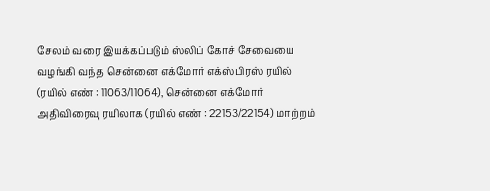சேலம் வரை இயக்கப்படும் ஸ்லிப் கோச் சேவையை வழங்கி வந்த சென்னை எக்மோர் எக்ஸ்பிரஸ் ரயில் (ரயில் எண் : 11063/11064), சென்னை எக்மோர் அதிவிரைவு ரயிலாக (ரயில் எண் : 22153/22154) மாற்றம்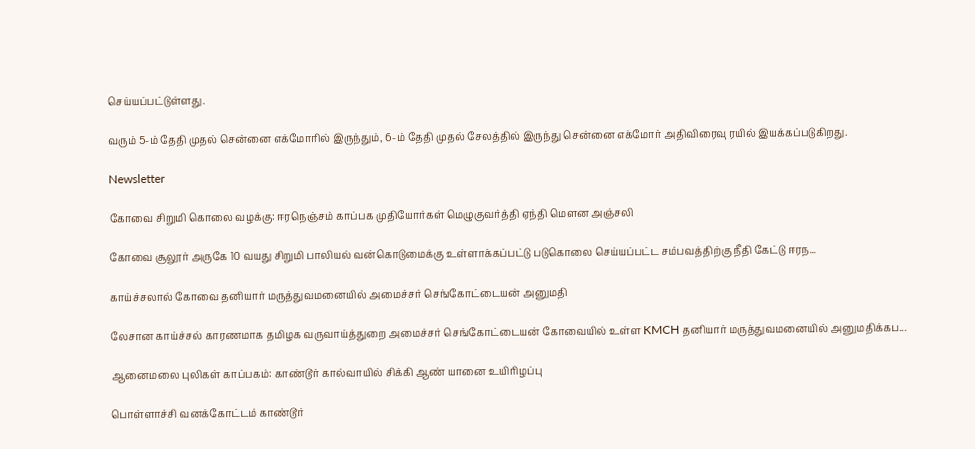செய்யப்பட்டுள்ளது.

வரும் 5-ம் தேதி முதல் சென்னை எக்மோரில் இருந்தும், 6-ம் தேதி முதல் சேலத்தில் இருந்து சென்னை எக்மோர் அதிவிரைவு ரயில் இயக்கப்படுகிறது.

Newsletter

கோவை சிறுமி கொலை வழக்கு: ஈரநெஞ்சம் காப்பக முதியோர்கள் மெழுகுவர்த்தி ஏந்தி மௌன அஞ்சலி

கோவை சூலூர் அருகே 10 வயது சிறுமி பாலியல் வன்கொடுமைக்கு உள்ளாக்கப்பட்டு படுகொலை செய்யப்பட்ட சம்பவத்திற்கு நீதி கேட்டு ஈரந...

காய்ச்சலால் கோவை தனியார் மருத்துவமனையில் அமைச்சர் செங்கோட்டையன் அனுமதி

லேசான காய்ச்சல் காரணமாக தமிழக வருவாய்த்துறை அமைச்சர் செங்கோட்டையன் கோவையில் உள்ள KMCH தனியார் மருத்துவமனையில் அனுமதிக்கப...

ஆனைமலை புலிகள் காப்பகம்: காண்டூர் கால்வாயில் சிக்கி ஆண் யானை உயிரிழப்பு

பொள்ளாச்சி வனக்கோட்டம் காண்டூர்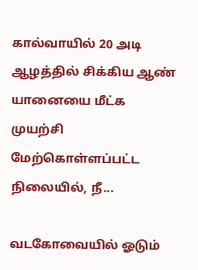கால்வாயில் 20 அடி ஆழத்தில் சிக்கிய ஆண் யானையை மீட்க முயற்சி மேற்கொள்ளப்பட்ட நிலையில், நீ...

வடகோவையில் ஓடும்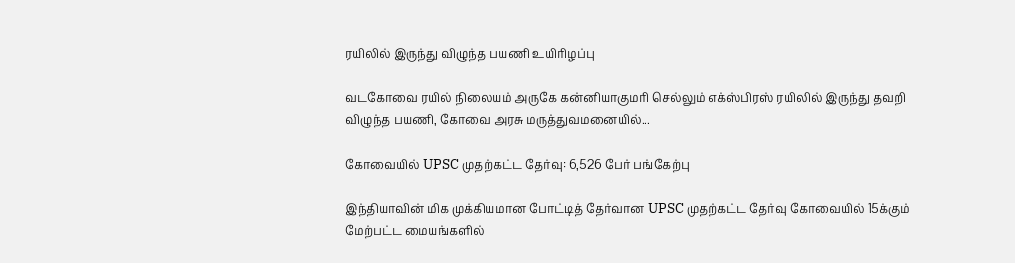ரயிலில் இருந்து விழுந்த பயணி உயிரிழப்பு

வடகோவை ரயில் நிலையம் அருகே கன்னியாகுமரி செல்லும் எக்ஸ்பிரஸ் ரயிலில் இருந்து தவறி விழுந்த பயணி, கோவை அரசு மருத்துவமனையில்...

கோவையில் UPSC முதற்கட்ட தேர்வு: 6,526 பேர் பங்கேற்பு

இந்தியாவின் மிக முக்கியமான போட்டித் தேர்வான UPSC முதற்கட்ட தேர்வு கோவையில் 15க்கும் மேற்பட்ட மையங்களில்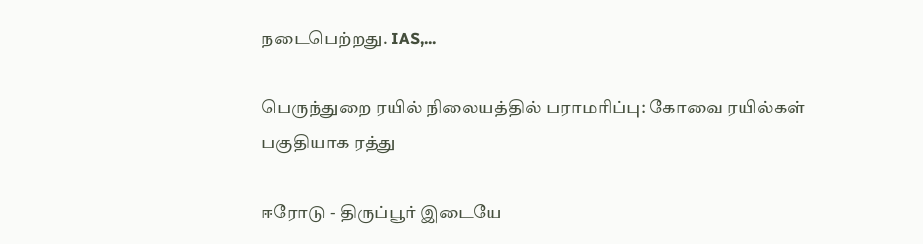நடைபெற்றது. IAS,...

பெருந்துறை ரயில் நிலையத்தில் பராமரிப்பு: கோவை ரயில்கள் பகுதியாக ரத்து

ஈரோடு - திருப்பூர் இடையே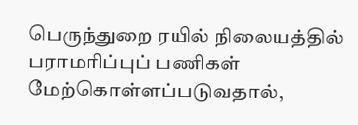பெருந்துறை ரயில் நிலையத்தில் பராமரிப்புப் பணிகள் மேற்கொள்ளப்படுவதால்,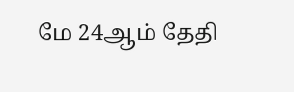மே 24ஆம் தேதி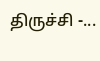திருச்சி -...